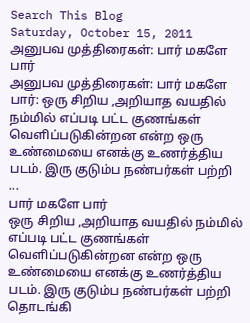Search This Blog
Saturday, October 15, 2011
அனுபவ முத்திரைகள்: பார் மகளே பார்
அனுபவ முத்திரைகள்: பார் மகளே பார்: ஒரு சிறிய ,அறியாத வயதில் நம்மில் எப்படி பட்ட குணங்கள் வெளிப்படுகின்றன என்ற ஒரு உண்மையை எனக்கு உணர்த்திய படம். இரு குடும்ப நண்பர்கள் பற்றி ...
பார் மகளே பார்
ஒரு சிறிய ,அறியாத வயதில் நம்மில் எப்படி பட்ட குணங்கள் வெளிப்படுகின்றன என்ற ஒரு உண்மையை எனக்கு உணர்த்திய படம். இரு குடும்ப நண்பர்கள் பற்றி தொடங்கி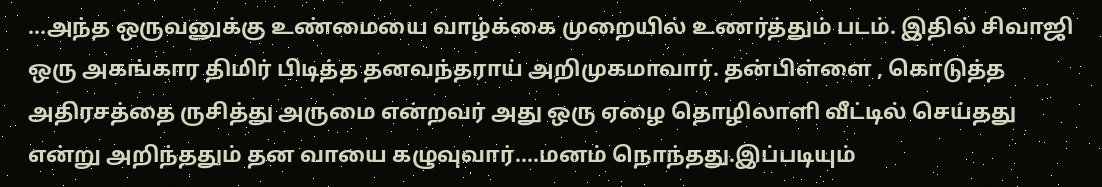...அந்த ஒருவனுக்கு உண்மையை வாழ்க்கை முறையில் உணர்த்தும் படம். இதில் சிவாஜி ஒரு அகங்கார திமிர் பிடித்த தனவந்தராய் அறிமுகமாவார். தன்பிள்ளை , கொடுத்த அதிரசத்தை ருசித்து அருமை என்றவர் அது ஒரு ஏழை தொழிலாளி வீட்டில் செய்தது என்று அறிந்ததும் தன வாயை கழுவுவார்....மனம் நொந்தது.இப்படியும்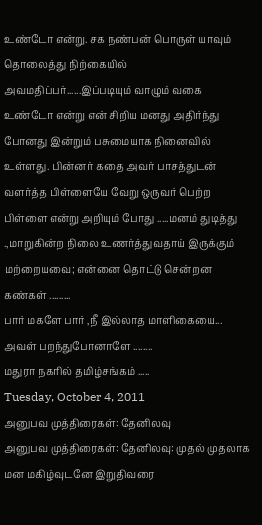உண்டோ என்று. சக நண்பன் பொருள் யாவும் தொலைத்து நிற்கையில் அவமதிப்பர்......இப்படியும் வாழும் வகை உண்டோ என்று என் சிறிய மனது அதிர்ந்து போனது இன்றும் பசுமையாக நினைவில் உள்ளது. பின்னர் கதை அவர் பாசத்துடன் வளர்த்த பிள்ளையே வேறு ஒருவர் பெற்ற பிள்ளை என்று அறியும் போது .....மனம் துடித்து .,மாறுகின்ற நிலை உணர்த்துவதாய் இருக்கும்
மற்றையவை; என்னை தொட்டு சென்றன கண்கள் .........
பார் மகளே பார் ,நீ இல்லாத மாளிகையை...
அவள் பறந்துபோனாளே ........
மதுரா நகரில் தமிழ்சங்கம் .....
Tuesday, October 4, 2011
அனுபவ முத்திரைகள்: தேனிலவு
அனுபவ முத்திரைகள்: தேனிலவு: முதல் முதலாக மன மகிழ்வுடனே இறுதிவரை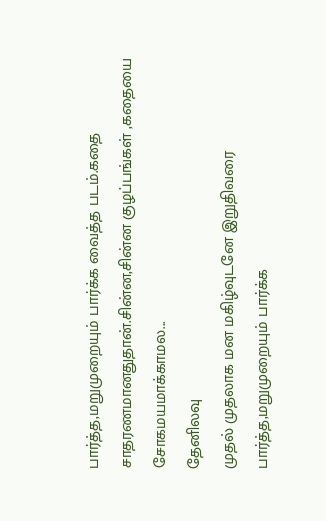பார்த்த,மறுமுறையும் பார்க்க வைத்த படம்.கதை சாதரணமானதுதான்.சின்ன,சின்ன குழப்பங்கள் ,கதையை சோகமயமாக்காமல...
தேனிலவு
முதல் முதலாக மன மகிழ்வுடனே இறுதிவரை பார்த்த,மறுமுறையும் பார்க்க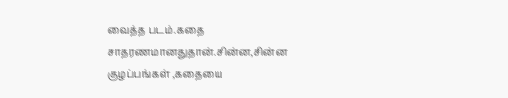வைத்த படம்.கதை சாதரணமானதுதான்.சின்ன,சின்ன குழப்பங்கள் ,கதையை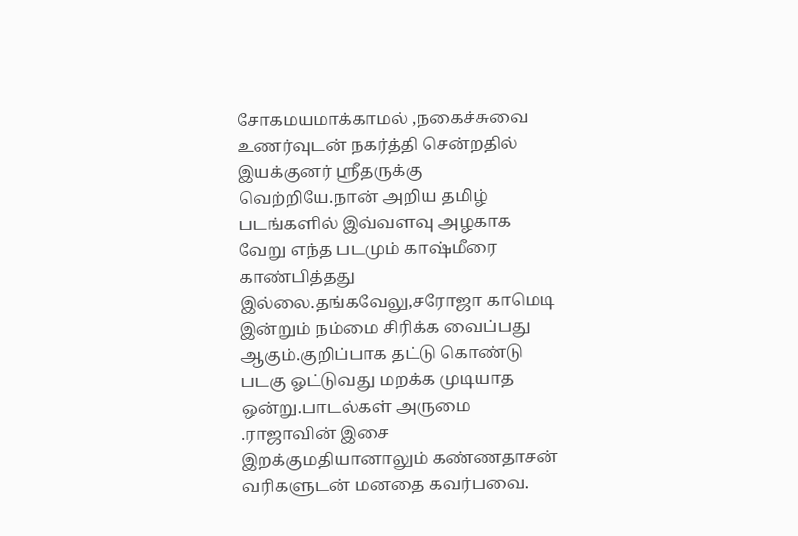சோகமயமாக்காமல் ,நகைச்சுவை உணர்வுடன் நகர்த்தி சென்றதில் இயக்குனர் ஸ்ரீதருக்கு வெற்றியே.நான் அறிய தமிழ் படங்களில் இவ்வளவு அழகாக வேறு எந்த படமும் காஷ்மீரை காண்பித்தது இல்லை.தங்கவேலு,சரோஜா காமெடி இன்றும் நம்மை சிரிக்க வைப்பது ஆகும்.குறிப்பாக தட்டு கொண்டு படகு ஓட்டுவது மறக்க முடியாத ஒன்று.பாடல்கள் அருமை .ராஜாவின் இசை இறக்குமதியானாலும் கண்ணதாசன் வரிகளுடன் மனதை கவர்பவை.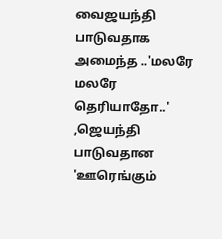வைஜயந்தி பாடுவதாக அமைந்த ..'மலரே மலரே தெரியாதோ..' ,ஜெயந்தி பாடுவதான 'ஊரெங்கும்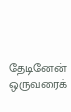தேடினேன் ஒருவரைக்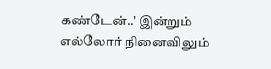கண்டேன்..' இன்றும் எல்லோர் நினைவிலும்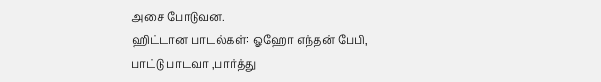அசை போடுவன.
ஹிட்டான பாடல்கள்: ஓஹோ எந்தன் பேபி,
பாட்டு பாடவா ,பார்த்து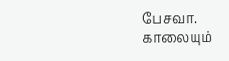பேசவா.
காலையும்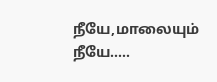நீயே,மாலையும் நீயே.....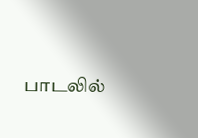பாடலில்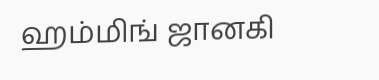ஹம்மிங் ஜானகி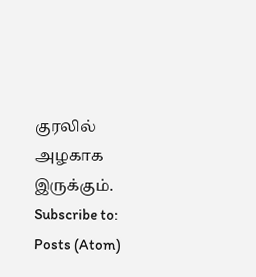குரலில் அழகாக இருக்கும்.
Subscribe to:
Posts (Atom)